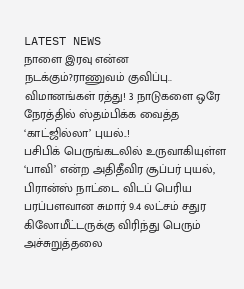LATEST NEWS
நாளை இரவு என்ன நடக்கும்?ராணுவம் குவிப்பு.. விமானங்கள் ரத்து! 3 நாடுகளை ஒரே நேரத்தில் ஸ்தம்பிக்க வைத்த ‘காட்ஜில்லா’ புயல்..!
பசிபிக் பெருங்கடலில் உருவாகியுள்ள ‘பாவி’ என்ற அதிதீவிர சூப்பர் புயல், பிரான்ஸ் நாட்டை விடப் பெரிய பரப்பளவான சுமார் 9.4 லட்சம் சதுர கிலோமீட்டருக்கு விரிந்து பெரும் அச்சுறுத்தலை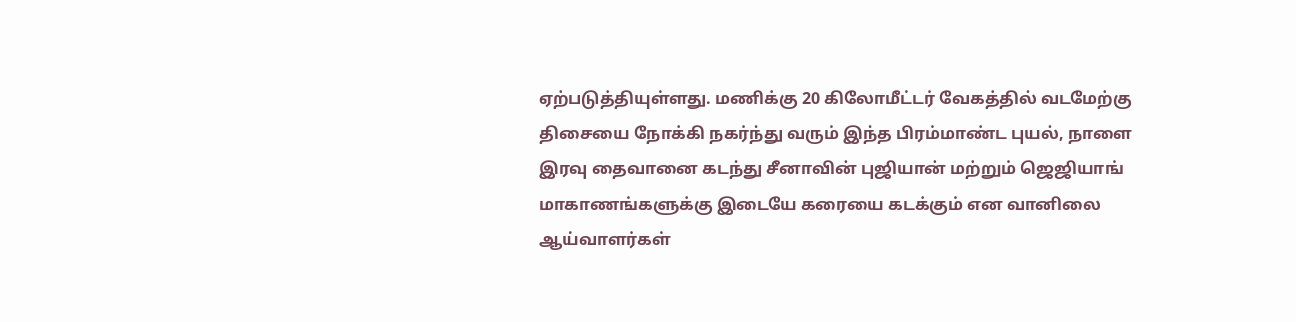ஏற்படுத்தியுள்ளது. மணிக்கு 20 கிலோமீட்டர் வேகத்தில் வடமேற்கு திசையை நோக்கி நகர்ந்து வரும் இந்த பிரம்மாண்ட புயல், நாளை இரவு தைவானை கடந்து சீனாவின் புஜியான் மற்றும் ஜெஜியாங் மாகாணங்களுக்கு இடையே கரையை கடக்கும் என வானிலை ஆய்வாளர்கள்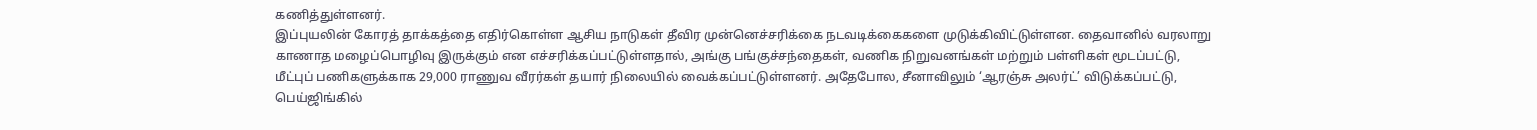கணித்துள்ளனர்.
இப்புயலின் கோரத் தாக்கத்தை எதிர்கொள்ள ஆசிய நாடுகள் தீவிர முன்னெச்சரிக்கை நடவடிக்கைகளை முடுக்கிவிட்டுள்ளன. தைவானில் வரலாறு காணாத மழைப்பொழிவு இருக்கும் என எச்சரிக்கப்பட்டுள்ளதால், அங்கு பங்குச்சந்தைகள், வணிக நிறுவனங்கள் மற்றும் பள்ளிகள் மூடப்பட்டு, மீட்புப் பணிகளுக்காக 29,000 ராணுவ வீரர்கள் தயார் நிலையில் வைக்கப்பட்டுள்ளனர். அதேபோல, சீனாவிலும் ‘ஆரஞ்சு அலர்ட்’ விடுக்கப்பட்டு, பெய்ஜிங்கில்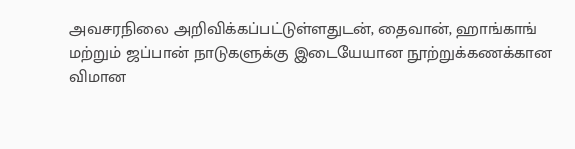அவசரநிலை அறிவிக்கப்பட்டுள்ளதுடன், தைவான், ஹாங்காங் மற்றும் ஜப்பான் நாடுகளுக்கு இடையேயான நூற்றுக்கணக்கான விமான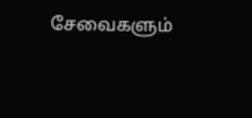சேவைகளும்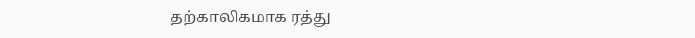தற்காலிகமாக ரத்து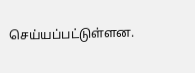செய்யப்பட்டுள்ளன.